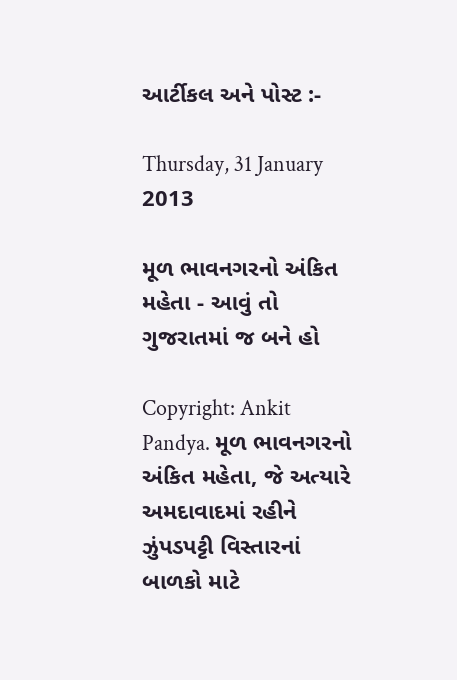આર્ટીકલ અને પોસ્ટ :-

Thursday, 31 January 2013

મૂળ ભાવનગરનો અંકિત મહેતા - આવું તો ગુજરાતમાં જ બને હો

Copyright: Ankit Pandya. મૂળ ભાવનગરનો અંકિત મહેતા, જે અત્યારે અમદાવાદમાં રહીને ઝુંપડપટ્ટી વિસ્તારનાં બાળકો માટે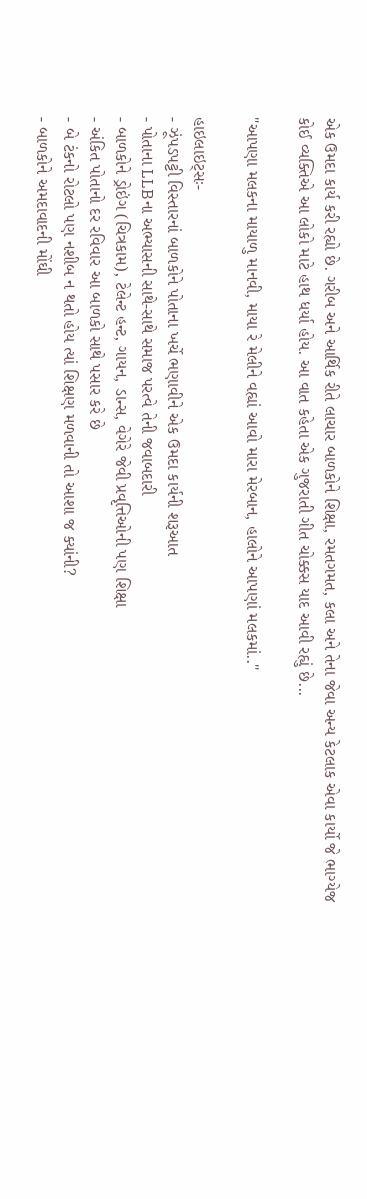એક ઉમદા કાર્ય કરી રહ્યો છે. ગરીબ અને આર્થિક રીતે લાચાર બાળકોને શિક્ષા, રમતગમત, કલા અને તેના જેવા અન્ય કેટલાક એવા કાર્યો જે ભાગ્યેજ કોઈ વ્યક્તિએ આ લોકો માટે હાથ ધર્યા હોય. આ વાત કહેતા એક ગુજરાતી ગીત ચોક્કસ યાદ આવી રહ્યું છે...

"આપણા મલકના માયાળુ માનવી, માયા રે મેલીને વહ્યાં આવો મારા મેરબાન, હાલોને આપણાં મલકમાં.."

હાઇલાઇટ્સઃ-
- ઝૂંપડપટ્ટી વિસ્તારનાં બાળકોને પોતાના ખર્ચે ભણાવીને એક ઉમદા કાર્યની શરૂઆત
- પોતાના LLBના અભ્યાસની સાથે-સાથે સમાજ પરત્વે તેની જવાબદારી
- બાળકોને ડ્રોઇંગ (ચિત્રકામ), ટેલેન્ટ હન્ટ, ગાયન, ડાન્સ, વેગેરે જેવી પ્રવૃત્તિઓની પણ શિક્ષા
- અંકિત પોતાનો દર રવિવાર આ બાળકો સાથે પસાર કરે છે
- બે ટંકનો રોટલો પણ નશીબ ન થતો હોય ત્યાં શિક્ષણ મળવાની તો આશા જ ક્યાંની?
- બાળકોને અમદાવાદની મોંઘી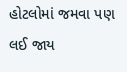હોટલોમાં જમવા પણ લઈ જાય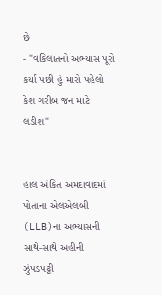છે
- "વકિલાતનો અભ્યાસ પૂરો કર્યા પછી હું મારો પહેલો કેશ ગરીબ જન માટે લડીશ"


હાલ અંકિત અમદાવાદમાં પોતાના એલએલબી (LLB)ના અભ્યાસની સાથે-સાથે અહીની ઝુંપડપટ્ટી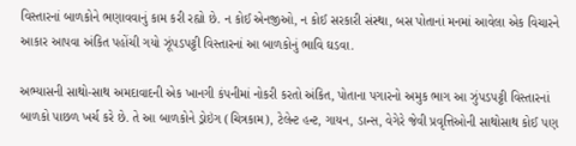વિસ્તારનાં બાળકોને ભણાવવાનું કામ કરી રહ્યો છે. ન કોઈ એનજીઓ, ન કોઈ સરકારી સંસ્થા, બસ પોતાનાં મનમાં આવેલા એક વિચારને આકાર આપવા અંકિત પહોંચી ગયો ઝૂંપડપટ્ટી વિસ્તારનાં આ બાળકોનું ભાવિ ઘડવા.

અભ્યાસની સાથો-સાથ અમદાવાદની એક ખાનગી કંપનીમાં નોકરી કરતો અંકિત, પોતાના પગારનો અમુક ભાગ આ ઝુંપડપટ્ટી વિસ્તારનાં બાળકો પાછળ ખર્ચ કરે છે. તે આ બાળકોને ડ્રોઇંગ (ચિત્રકામ), ટેલેન્ટ હન્ટ, ગાયન, ડાન્સ, વેગેરે જેવી પ્રવૃત્તિઓની સાથોસાથ કોઈ પણ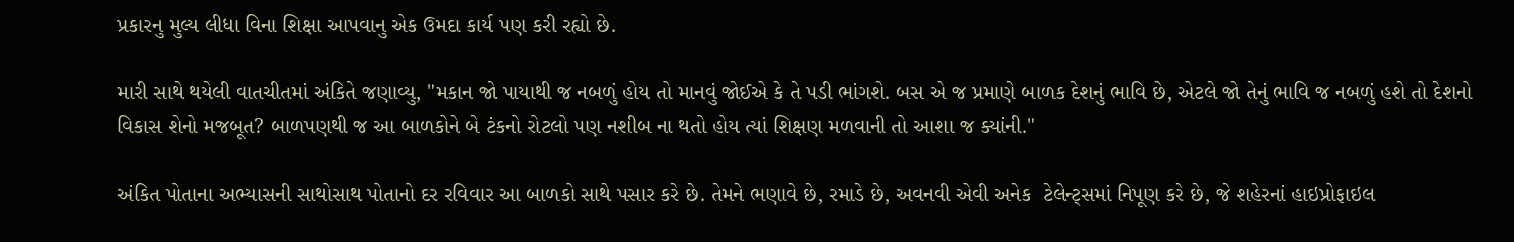પ્રકારનુ મુલ્ય લીધા વિના શિક્ષા આપવાનુ એક ઉમદા કાર્ય પણ કરી રહ્યો છે.

મારી સાથે થયેલી વાતચીતમાં અંકિતે જણાવ્યુ, "મકાન જો પાયાથી જ નબળું હોય તો માનવું જોઈએ કે તે પડી ભાંગશે. બસ એ જ પ્રમાણે બાળક દેશનું ભાવિ છે, એટલે જો તેનું ભાવિ જ નબળું હશે તો દેશનો વિકાસ શેનો મજબૂત? બાળપણથી જ આ બાળકોને બે ટંકનો રોટલો પણ નશીબ ના થતો હોય ત્યાં શિક્ષણ મળવાની તો આશા જ ક્યાંની."

અંકિત પોતાના અભ્યાસની સાથોસાથ પોતાનો દર રવિવાર આ બાળકો સાથે પસાર કરે છે. તેમને ભણાવે છે, રમાડે છે, અવનવી એવી અનેક  ટેલેન્ટ્સમાં નિપૂણ કરે છે, જે શહેરનાં હાઇપ્રોફાઇલ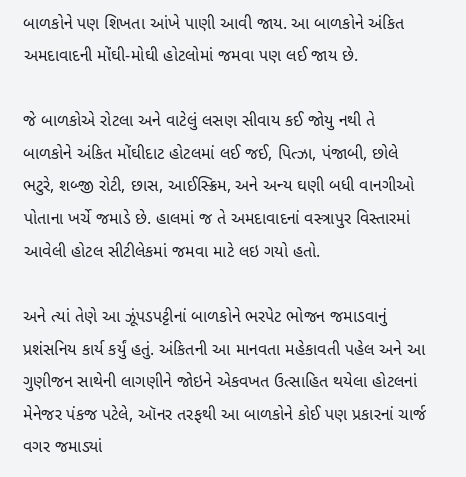બાળકોને પણ શિખતા આંખે પાણી આવી જાય. આ બાળકોને અંકિત અમદાવાદની મોંઘી-મોઘી હોટલોમાં જમવા પણ લઈ જાય છે.

જે બાળકોએ રોટલા અને વાટેલું લસણ સીવાય કઈ જોયુ નથી તે બાળકોને અંકિત મોંઘીદાટ હોટલમાં લઈ જઈ, પિત્ઝા, પંજાબી, છોલે ભટુરે, શબ્જી રોટી, છાસ, આઈસ્ક્રિમ, અને અન્ય ઘણી બધી વાનગીઓ પોતાના ખર્ચે જમાડે છે. હાલમાં જ તે અમદાવાદનાં વસ્ત્રાપુર વિસ્તારમાં આવેલી હોટલ સીટીલેકમાં જમવા માટે લઇ ગયો હતો.

અને ત્યાં તેણે આ ઝૂંપડપટ્ટીનાં બાળકોને ભરપેટ ભોજન જમાડવાનું પ્રશંસનિય કાર્ય કર્યું હતું. અંકિતની આ માનવતા મહેકાવતી પહેલ અને આ ગુણીજન સાથેની લાગણીને જોઇને એકવખત ઉત્સાહિત થયેલા હોટલનાં મેનેજર પંકજ પટેલે, ઑનર તરફથી આ બાળકોને કોઈ પણ પ્રકારનાં ચાર્જ  વગર જમાડ્યાં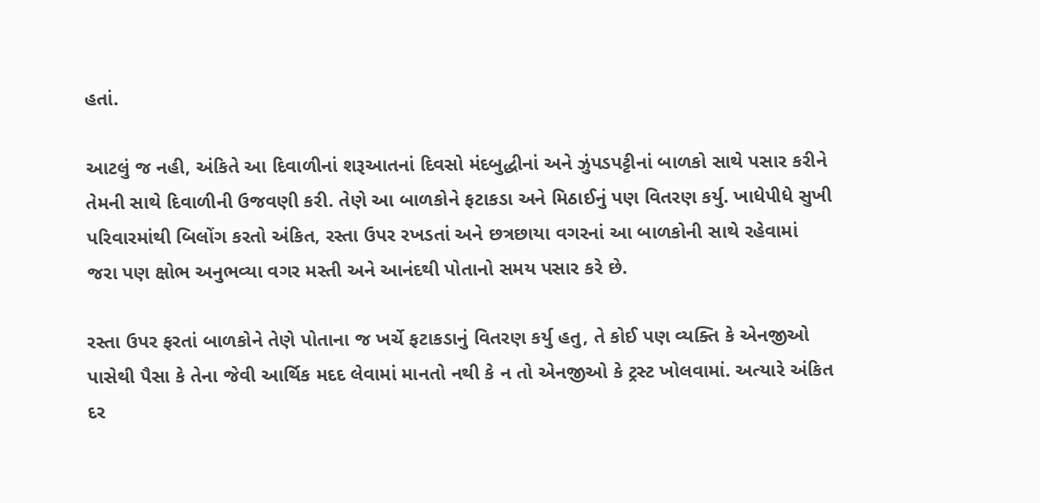હતાં.

આટલું જ નહી, અંકિતે આ દિવાળીનાં શરૂઆતનાં દિવસો મંદબુદ્ધીનાં અને ઝુંપડપટ્ટીનાં બાળકો સાથે પસાર કરીને તેમની સાથે દિવાળીની ઉજવણી કરી. તેણે આ બાળકોને ફટાકડા અને મિઠાઈનું પણ વિતરણ કર્યુ. ખાધેપીધે સુખી પરિવારમાંથી બિલોંગ કરતો અંકિત, રસ્તા ઉપર રખડતાં અને છત્રછાયા વગરનાં આ બાળકોની સાથે રહેવામાં જરા પણ ક્ષોભ અનુભવ્યા વગર મસ્તી અને આનંદથી પોતાનો સમય પસાર કરે છે.

રસ્તા ઉપર ફરતાં બાળકોને તેણે પોતાના જ ખર્ચે ફટાકડાનું વિતરણ કર્યુ હતુ, તે કોઈ પણ વ્યક્તિ કે એનજીઓ પાસેથી પૈસા કે તેના જેવી આર્થિક મદદ લેવામાં માનતો નથી કે ન તો એનજીઓ કે ટ્રસ્ટ ખોલવામાં. અત્યારે અંકિત દર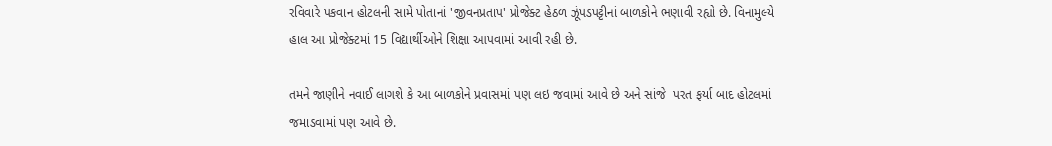રવિવારે પકવાન હોટલની સામે પોતાનાં 'જીવનપ્રતાપ' પ્રોજેક્ટ હેઠળ ઝૂંપડપટ્ટીનાં બાળકોને ભણાવી રહ્યો છે. વિનામુલ્યે હાલ આ પ્રોજેક્ટમાં 15 વિદ્યાર્થીઓને શિક્ષા આપવામાં આવી રહી છે.

તમને જાણીને નવાઈ લાગશે કે આ બાળકોને પ્રવાસમાં પણ લઇ જવામાં આવે છે અને સાંજે  પરત ફર્યા બાદ હોટલમાં જમાડવામાં પણ આવે છે.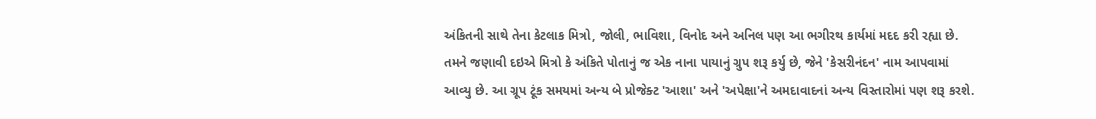અંકિતની સાથે તેના કેટલાક મિત્રો, જોલી, ભાવિશા, વિનોદ અને અનિલ પણ આ ભગીરથ કાર્યમાં મદદ કરી રહ્યા છે. તમને જણાવી દઇએ મિત્રો કે અંકિતે પોતાનું જ એક નાના પાયાનું ગ્રુપ શરૂ કર્યુ છે, જેને 'કેસરીનંદન' નામ આપવામાં આવ્યુ છે. આ ગ્રૂપ ટૂંક સમયમાં અન્ય બે પ્રોજેક્ટ 'આશા' અને 'અપેક્ષા'ને અમદાવાદનાં અન્ય વિસ્તારોમાં પણ શરૂ કરશે.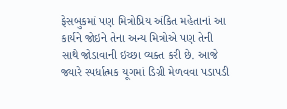ફેસબુકમાં પણ મિત્રોપ્રિય અંકિત મહેતાનાં આ કાર્યને જોઇને તેના અન્ય મિત્રોએ પણ તેની સાથે જોડાવાની ઇચ્છા વ્યક્ત કરી છે. આજે જ્યારે સ્પર્ધાત્મક યૂગમાં ડિગ્રી મેળવવા પડાપડી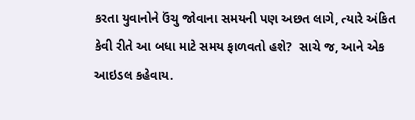કરતા યુવાનોને ઉંચુ જોવાના સમયની પણ અછત લાગે, ત્યારે અંકિત કેવી રીતે આ બધા માટે સમય ફાળવતો હશે?  સાચે જ, આને એક આઇડલ કહેવાય.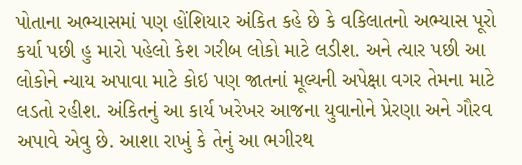પોતાના અભ્યાસમાં પણ હોંશિયાર અંકિત કહે છે કે વકિલાતનો અભ્યાસ પૂરો કર્યા પછી હુ મારો પહેલો કેશ ગરીબ લોકો માટે લડીશ. અને ત્યાર પછી આ લોકોને ન્યાય અપાવા માટે કોઇ પણ જાતનાં મૂલ્યની અપેક્ષા વગર તેમના માટે લડતો રહીશ. અંકિતનું આ કાર્ય ખરેખર આજના યુવાનોને પ્રેરણા અને ગૌરવ અપાવે એવુ છે. આશા રાખું કે તેનું આ ભગીરથ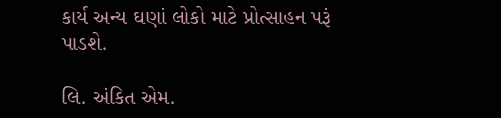કાર્ય અન્ય ઘણાં લોકો માટે પ્રોત્સાહન પરૂં પાડશે.

લિ. અંકિત એમ.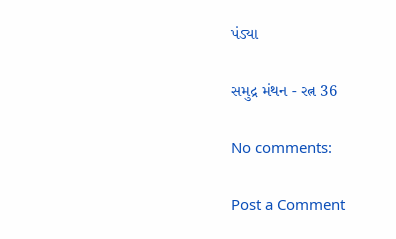પંડ્યા

સમુદ્ર મંથન - રત્ન 36

No comments:

Post a Comment